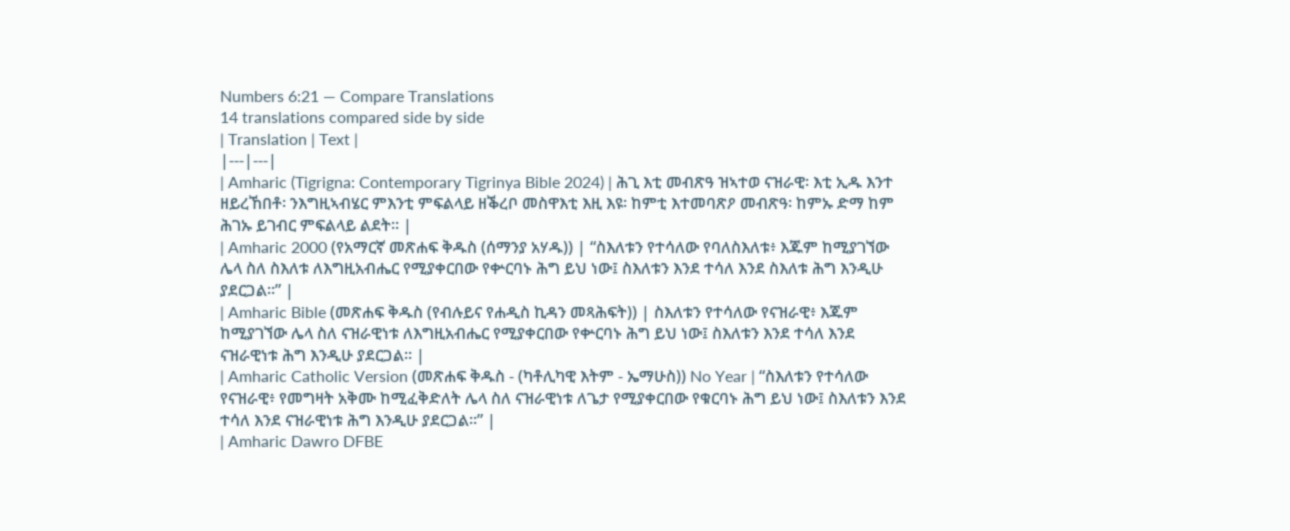Numbers 6:21 — Compare Translations
14 translations compared side by side
| Translation | Text |
|---|---|
| Amharic (Tigrigna: Contemporary Tigrinya Bible 2024) | ሕጊ እቲ መብጽዓ ዝኣተወ ናዝራዊ፡ እቲ ኢዱ እንተ ዘይረኸበቶ፡ ንእግዚኣብሄር ምእንቲ ምፍልላይ ዘቕረቦ መስዋእቲ እዚ እዩ፡ ከምቲ እተመባጽዖ መብጽዓ፡ ከምኡ ድማ ከም ሕገኡ ይገብር ምፍልላይ ልደት። |
| Amharic 2000 (የአማርኛ መጽሐፍ ቅዱስ (ሰማንያ አሃዱ)) | “ስእለቱን የተሳለው የባለስእለቱ፥ እጁም ከሚያገኘው ሌላ ስለ ስእለቱ ለእግዚአብሔር የሚያቀርበው የቍርባኑ ሕግ ይህ ነው፤ ስእለቱን እንደ ተሳለ እንደ ስእለቱ ሕግ እንዲሁ ያደርጋል።” |
| Amharic Bible (መጽሐፍ ቅዱስ (የብሉይና የሐዲስ ኪዳን መጻሕፍት)) | ስእለቱን የተሳለው የናዝራዊ፥ እጁም ከሚያገኘው ሌላ ስለ ናዝራዊነቱ ለእግዚአብሔር የሚያቀርበው የቍርባኑ ሕግ ይህ ነው፤ ስእለቱን እንደ ተሳለ እንደ ናዝራዊነቱ ሕግ እንዲሁ ያደርጋል። |
| Amharic Catholic Version (መጽሐፍ ቅዱስ - (ካቶሊካዊ እትም - ኤማሁስ)) No Year | “ስእለቱን የተሳለው የናዝራዊ፥ የመግዛት አቅሙ ከሚፈቅድለት ሌላ ስለ ናዝራዊነቱ ለጌታ የሚያቀርበው የቁርባኑ ሕግ ይህ ነው፤ ስእለቱን እንደ ተሳለ እንደ ናዝራዊነቱ ሕግ እንዲሁ ያደርጋል።” |
| Amharic Dawro DFBE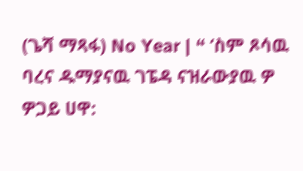(ጌሻ ማጻፋ) No Year | “ ‘ስም ጾሳዉ ባረና ዱማያናዉ ገፔዳ ናዝራውያዉ ዎ ዎጋይ ሀዋ: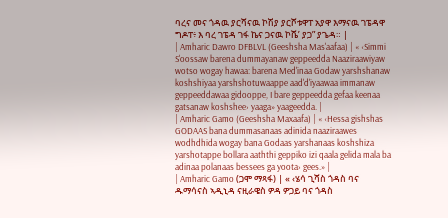ባረና መና ጎዳዉ ያርሻናዉ ኮሽያ ያርሾቱዋፐ አያዋ እማናዉ ገፔዳዋ ግዶፐ፥ እ ባረ ገፔዳ ገፋ ኬና ጋናዉ ኮሼ’ ያጋ” ያጌዳ። |
| Amharic Dawro DFBLVL (Geeshsha Mas'aafaa) | « ‹Simmi S'oossaw barena dummayanaw geppeedda Naaziraawiyaw wotso wogay hawaa: barena Med'inaa Godaw yarshshanaw koshshiyaa yarshshotuwaappe aad'd'iyaawaa immanaw geppeeddawaa gidooppe, I bare geppeedda gefaa keenaa gatsanaw koshshee› yaaga» yaageedda. |
| Amharic Gamo (Geeshsha Maxaafa) | « ‹Hessa gishshas GODAAS bana dummasanaas adinida naaziraawes wodhdhida wogay bana Godaas yarshanaas koshshiza yarshotappe bollara aaththi geppiko izi qaala gelida mala ba adinaa polanaas bessees ga yoota› gees.» |
| Amharic Gamo (ጋሞ ማጻፋ) | « ‹ሄሳ ጊሻስ ጎዳስ ባና ዱማሳናስ ኣዲኒዳ ናዚራዌስ ዎዳ ዎጋይ ባና ጎዳስ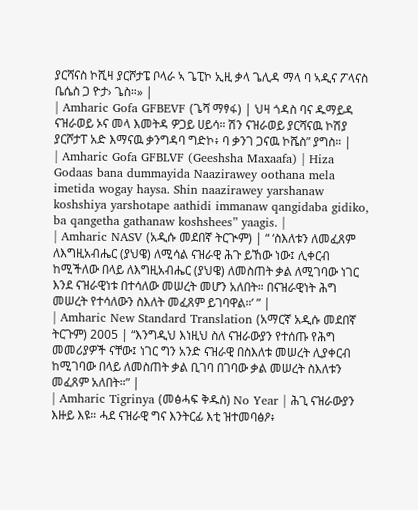ያርሻናስ ኮሺዛ ያርሾታፔ ቦላራ ኣ ጌፒኮ ኢዚ ቃላ ጌሊዳ ማላ ባ ኣዲና ፖላናስ ቤሴስ ጋ ዮታ› ጌስ።» |
| Amharic Gofa GFBEVF (ጌሻ ማፃፋ) | ህዛ ጎዳስ ባና ዱማይዳ ናዝራወይ ኦና መላ እመትዳ ዎጋይ ሀይሳ። ሽን ናዝራወይ ያርሻናዉ ኮሽያ ያርሾታፐ አድ እማናዉ ቃንግዳባ ግድኮ፥ ባ ቃንገ ጋናዉ ኮሼስ” ያግስ። |
| Amharic Gofa GFBLVF (Geeshsha Maxaafa) | Hiza Godaas bana dummayida Naazirawey oothana mela imetida wogay haysa. Shin naazirawey yarshanaw koshshiya yarshotape aathidi immanaw qangidaba gidiko, ba qangetha gathanaw koshshees” yaagis. |
| Amharic NASV (አዲሱ መደበኛ ትርጒም) | “ ‘ስእለቱን ለመፈጸም ለእግዚአብሔር (ያህዌ) ለሚሳል ናዝራዊ ሕጉ ይኸው ነው፤ ሊቀርብ ከሚችለው በላይ ለእግዚአብሔር (ያህዌ) ለመስጠት ቃል ለሚገባው ነገር እንደ ናዝራዊነቱ በተሳለው መሠረት መሆን አለበት። በናዝራዊነት ሕግ መሠረት የተሳለውን ስእለት መፈጸም ይገባዋል።’ ” |
| Amharic New Standard Translation (አማርኛ አዲሱ መደበኛ ትርጉም) 2005 | “እንግዲህ እነዚህ ስለ ናዝራውያን የተሰጡ የሕግ መመሪያዎች ናቸው፤ ነገር ግን አንድ ናዝራዊ በስእለቱ መሠረት ሊያቀርብ ከሚገባው በላይ ለመስጠት ቃል ቢገባ በገባው ቃል መሠረት ስእለቱን መፈጸም አለበት።” |
| Amharic Tigrinya (መፅሓፍ ቅዱስ) No Year | ሕጊ ናዝራውያን እዙይ እዩ። ሓደ ናዝራዊ ግና እንትርፊ እቲ ዝተመባፅዖ፥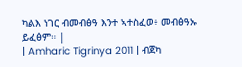ካልእ ነገር ብመብፅዓ እንተ ኣተስፈወ፥ መብፅዓኡ ይፈፅም። |
| Amharic Tigrinya 2011 | ብጀካ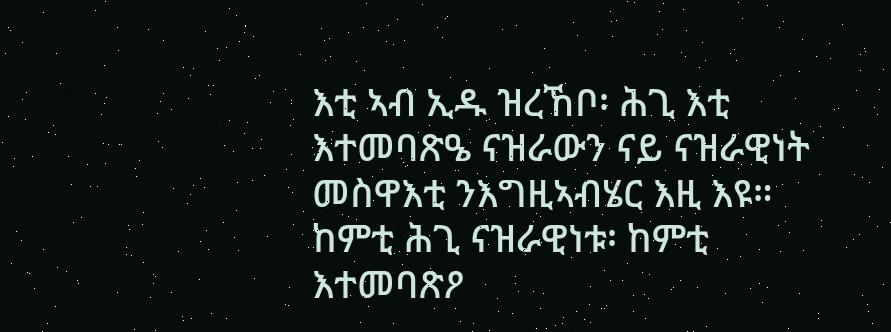እቲ ኣብ ኢዱ ዝረኸቦ፡ ሕጊ እቲ እተመባጽዔ ናዝራውን ናይ ናዝራዊነት መስዋእቲ ንእግዚኣብሄር እዚ እዩ። ከምቲ ሕጊ ናዝራዊነቱ፡ ከምቲ እተመባጽዖ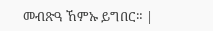መብጽዓ ኸምኡ ይግበር። |